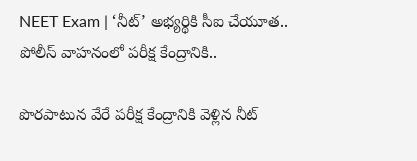NEET Exam | ‘నీట్’ అభ్యర్థికి సీఐ చేయూత.. పోలీస్ వాహనంలో పరీక్ష కేంద్రానికి..

పొరపాటున వేరే పరీక్ష కేంద్రానికి వెళ్లిన నీట్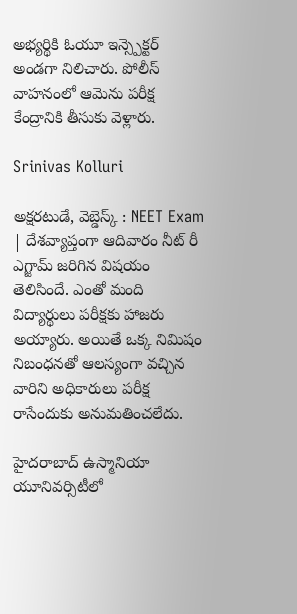అభ్యర్థికి ఓయూ ఇన్స్పెక్టర్ అండగా నిలిచారు. పోలీస్ వాహనంలో ఆమెను పరీక్ష కేంద్రానికి తీసుకు వెళ్లారు.

Srinivas Kolluri

అక్షరటుడే, వెబ్డెస్క్ : NEET Exam | దేశవ్యాప్తంగా ఆదివారం నీట్ రీ ఎగ్జామ్ జరిగిన విషయం తెలిసిందే. ఎంతో మంది విద్యార్థులు పరీక్షకు హాజరు అయ్యారు. అయితే ఒక్క నిమిషం నిబంధనతో ఆలస్యంగా వచ్చిన వారిని అధికారులు పరీక్ష రాసేందుకు అనుమతించలేదు.

హైదరాబాద్ ఉస్మానియా యూనివర్సిటీలో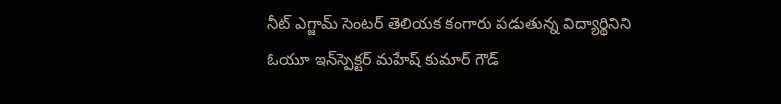నీట్‌ ఎగ్జామ్ సెంటర్ తెలియక కంగారు పడుతున్న విద్యార్థినిని ఓయూ ఇన్‌స్పెక్టర్ మహేష్ కుమార్ గౌడ్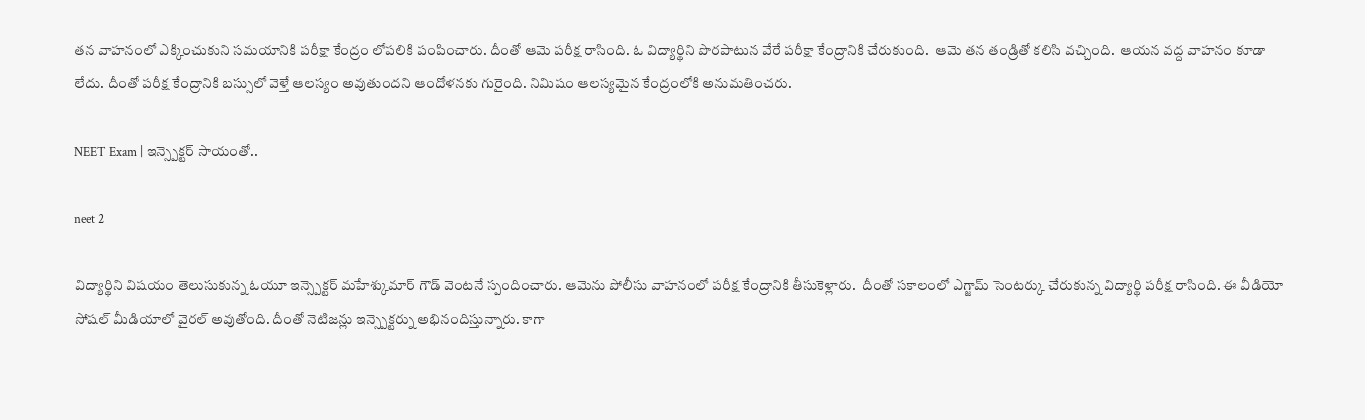తన వాహనంలో ఎక్కించుకుని సమయానికి పరీక్షా కేంద్రం లోపలికి పంపించారు. దీంతో ఆమె పరీక్ష రాసింది. ఓ విద్యార్థిని పొరపాటున వేరే పరీక్షా కేంద్రానికి చేరుకుంది.  ఆమె తన తండ్రితో కలిసి వచ్చింది.  ఆయన వద్ద వాహనం కూడా లేదు. దీంతో పరీక్ష కేంద్రానికి బస్సులో వెళ్తే ఆలస్యం అవుతుందని ఆందోళనకు గురైంది. నిమిషం ఆలస్యమైన కేంద్రంలోకి అనుమతించరు.

NEET Exam | ఇన్స్పెక్టర్ సాయంతో..

neet 2

విద్యార్థిని విషయం తెలుసుకున్న ఓయూ ఇన్స్పెక్టర్ మహేశ్కుమార్ గౌడ్ వెంటనే స్పందించారు. ఆమెను పోలీసు వాహనంలో పరీక్ష కేంద్రానికి తీసుకెళ్లారు.  దీంతో సకాలంలో ఎగ్జామ్ సెంటర్కు చేరుకున్న విద్యార్థి పరీక్ష రాసింది. ఈ వీడియో సోషల్ మీడియాలో వైరల్ అవుతోంది. దీంతో నెటిజన్లు ఇన్స్పెక్టర్ను అభినందిస్తున్నారు. కాగా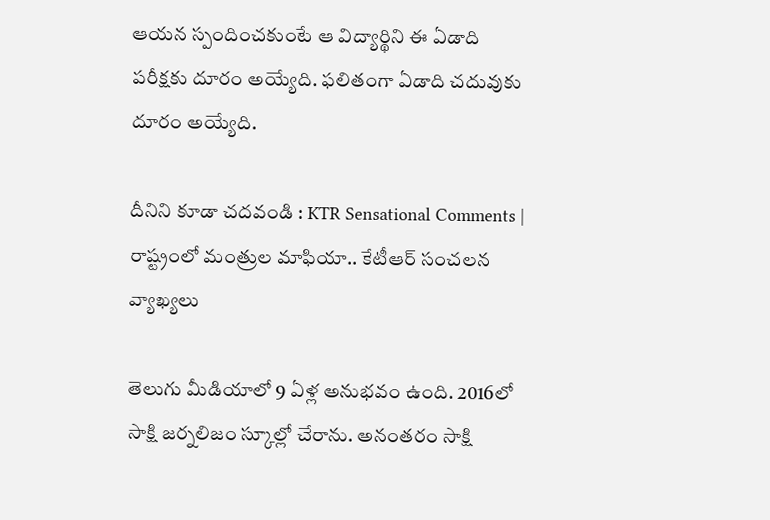ఆయన స్పందించకుంటే ఆ విద్యార్థిని ఈ ఏడాది పరీక్షకు దూరం అయ్యేది. ఫలితంగా ఏడాది చదువుకు దూరం అయ్యేది.

దీనిని కూడా చదవండి : KTR Sensational Comments | రాష్ట్రంలో మంత్రుల మాఫియా.. కేటీఆర్ సంచలన వ్యాఖ్యలు

తెలుగు మీడియాలో 9 ఏళ్ల అనుభవం ఉంది. 2016లో సాక్షి జర్నలిజం స్కూల్లో చేరాను. అనంతరం సాక్షి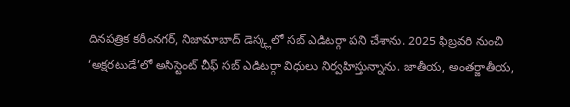దినపత్రిక కరీంనగర్, నిజామాబాద్ డెస్క్లలో సబ్ ఎడిటర్గా పని చేశాను. 2025 ఫిబ్రవరి నుంచి ‘అక్షరటుడే’లో అసిస్టెంట్ చీఫ్ సబ్ ఎడిటర్గా విధులు నిర్వహిస్తున్నాను. జాతీయ, అంతర్జాతీయ,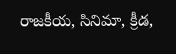రాజకీయ, సినిమా, క్రీడ,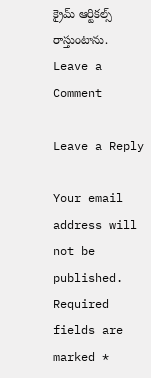క్రైమ్ ఆర్టికల్స్ రాస్తుంటాను.
Leave a Comment

Leave a Reply

Your email address will not be published. Required fields are marked *